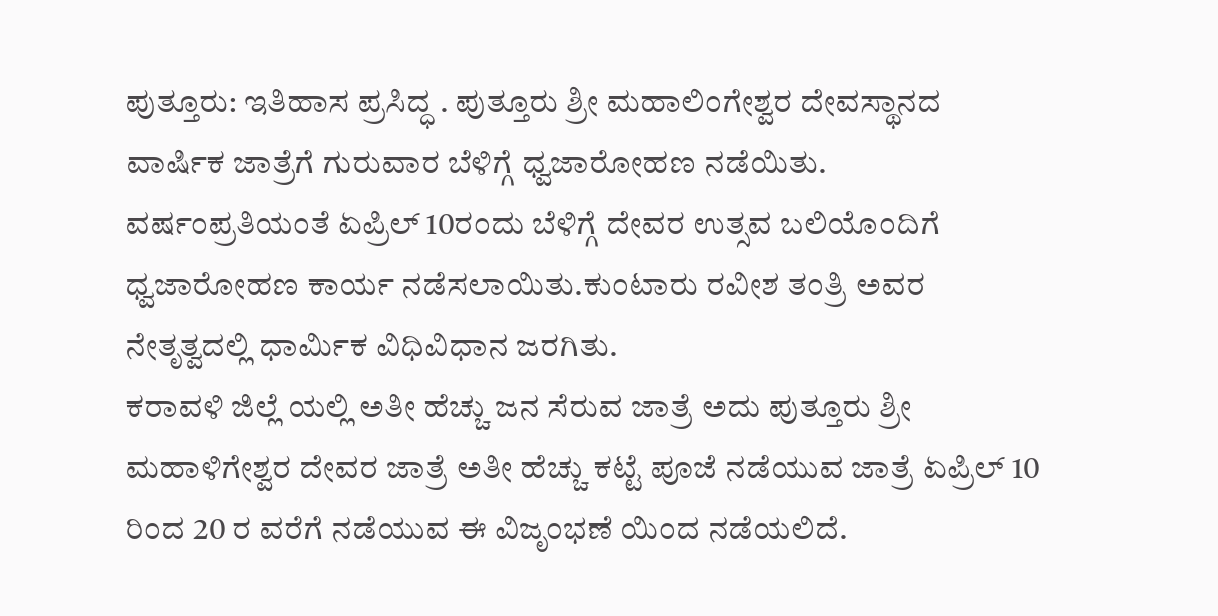ಪುತ್ತೂರು: ಇತಿಹಾಸ ಪ್ರಸಿದ್ಧ . ಪುತ್ತೂರು ಶ್ರೀ ಮಹಾಲಿಂಗೇಶ್ವರ ದೇವಸ್ಥಾನದ ವಾರ್ಷಿಕ ಜಾತ್ರೆಗೆ ಗುರುವಾರ ಬೆಳಿಗ್ಗೆ ಧ್ವಜಾರೋಹಣ ನಡೆಯಿತು.
ವರ್ಷಂಪ್ರತಿಯಂತೆ ಏಪ್ರಿಲ್ 10ರಂದು ಬೆಳಿಗ್ಗೆ ದೇವರ ಉತ್ಸವ ಬಲಿಯೊಂದಿಗೆ ಧ್ವಜಾರೋಹಣ ಕಾರ್ಯ ನಡೆಸಲಾಯಿತು.ಕುಂಟಾರು ರವೀಶ ತಂತ್ರಿ ಅವರ ನೇತೃತ್ವದಲ್ಲಿ ಧಾರ್ಮಿಕ ವಿಧಿವಿಧಾನ ಜರಗಿತು.
ಕರಾವಳಿ ಜಿಲ್ಲೆ ಯಲ್ಲಿ ಅತೀ ಹೆಚ್ಚು ಜನ ಸೆರುವ ಜಾತ್ರೆ ಅದು ಪುತ್ತೂರು ಶ್ರೀ ಮಹಾಳಿಗೇಶ್ವರ ದೇವರ ಜಾತ್ರೆ ಅತೀ ಹೆಚ್ಚು ಕಟ್ಟೆ ಪೂಜೆ ನಡೆಯುವ ಜಾತ್ರೆ ಏಪ್ರಿಲ್ 10 ರಿಂದ 20 ರ ವರೆಗೆ ನಡೆಯುವ ಈ ವಿಜೃಂಭಣೆ ಯಿಂದ ನಡೆಯಲಿದೆ.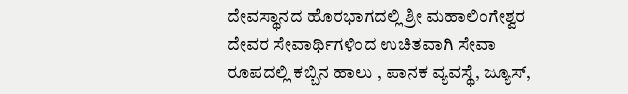ದೇವಸ್ಥಾನದ ಹೊರಭಾಗದಲ್ಲಿ ಶ್ರೀ ಮಹಾಲಿಂಗೇಶ್ವರ ದೇವರ ಸೇವಾರ್ಥಿಗಳಿಂದ ಉಚಿತವಾಗಿ ಸೇವಾ ರೂಪದಲ್ಲಿ ಕಬ್ಬಿನ ಹಾಲು , ಪಾನಕ ವ್ಯವಸ್ಥೆ, ಜ್ಯೂಸ್,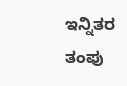ಇನ್ನಿತರ ತಂಪು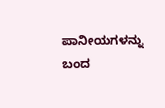ಪಾನೀಯಗಳನ್ನು ಬಂದ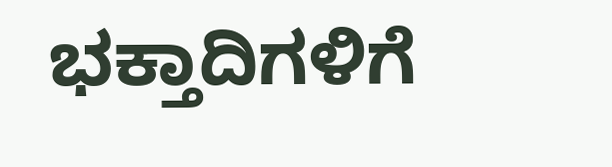ಭಕ್ತಾದಿಗಳಿಗೆ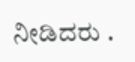ನೀಡಿದರು .